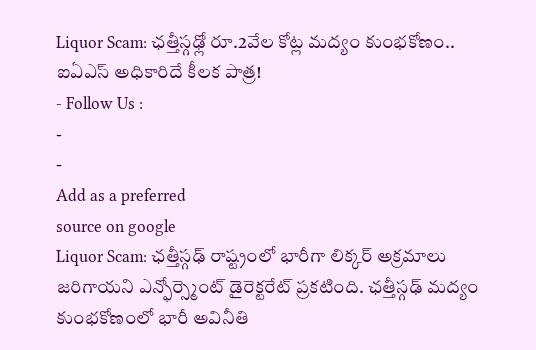Liquor Scam: ఛత్తీస్గఢ్లో రూ.2వేల కోట్ల మద్యం కుంభకోణం.. ఐఏఎస్ అధికారిదే కీలక పాత్ర!
- Follow Us :
-
-
Add as a preferred
source on google
Liquor Scam: ఛత్తీస్గఢ్ రాష్ట్రంలో భారీగా లిక్కర్ అక్రమాలు జరిగాయని ఎన్ఫోర్స్మెంట్ డైరెక్టరేట్ ప్రకటింది. ఛత్తీస్గఢ్ మద్యం కుంభకోణంలో భారీ అవినీతి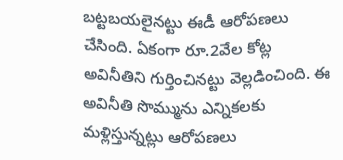బట్టబయలైనట్టు ఈడీ ఆరోపణలు చేసింది. ఏకంగా రూ.2వేల కోట్ల అవినీతిని గుర్తించినట్టు వెల్లడించింది. ఈ అవినీతి సొమ్మును ఎన్నికలకు మళ్లిస్తున్నట్లు ఆరోపణలు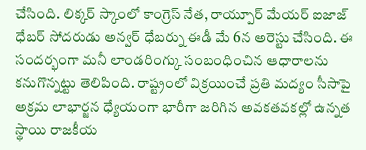చేసింది. లిక్కర్ స్కాంలో కాంగ్రెస్ నేత, రాయ్పూర్ మేయర్ ఐజాజ్ ధేబర్ సోదరుడు అన్వర్ ధేబర్ను ఈడీ మే 6న అరెస్టు చేసింది. ఈ సందర్భంగా మనీ లాండరింగ్కు సంబంధించిన ఆధారాలను కనుగొన్నట్టు తెలిపింది. రాష్ట్రంలో విక్రయించే ప్రతి మద్యం సీసాపై అక్రమ లాభార్జన ధ్యేయంగా భారీగా జరిగిన అవకతవకల్లో ఉన్నత స్థాయి రాజకీయ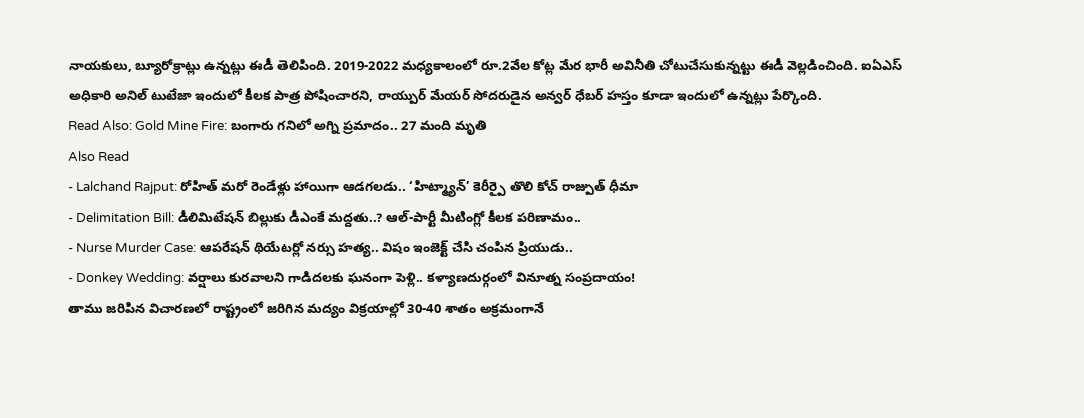నాయకులు, బ్యూరోక్రాట్లు ఉన్నట్లు ఈడీ తెలిపింది. 2019-2022 మధ్యకాలంలో రూ.2వేల కోట్ల మేర భారీ అవినీతి చోటుచేసుకున్నట్టు ఈడీ వెల్లడించింది. ఐఏఎస్ అధికారి అనిల్ టుటేజా ఇందులో కీలక పాత్ర పోషించారని, రాయ్పుర్ మేయర్ సోదరుడైన అన్వర్ ధేబర్ హస్తం కూడా ఇందులో ఉన్నట్లు పేర్కొంది.
Read Also: Gold Mine Fire: బంగారు గనిలో అగ్ని ప్రమాదం.. 27 మంది మృతి
Also Read
- Lalchand Rajput: రోహిత్ మరో రెండేళ్లు హాయిగా ఆడగలడు.. ‘హిట్మ్యాన్’ కెరీర్పై తొలి కోచ్ రాజ్పుత్ ధీమా
- Delimitation Bill: డీలిమిటేషన్ బిల్లుకు డీఎంకే మద్దతు..? ఆల్-పార్టీ మీటింగ్లో కీలక పరిణామం..
- Nurse Murder Case: ఆపరేషన్ థియేటర్లో నర్సు హత్య.. విషం ఇంజెక్ట్ చేసి చంపిన ప్రియుడు..
- Donkey Wedding: వర్షాలు కురవాలని గాడిదలకు ఘనంగా పెళ్లి.. కళ్యాణదుర్గంలో వినూత్న సంప్రదాయం!
తాము జరిపిన విచారణలో రాష్ట్రంలో జరిగిన మద్యం విక్రయాల్లో 30-40 శాతం అక్రమంగానే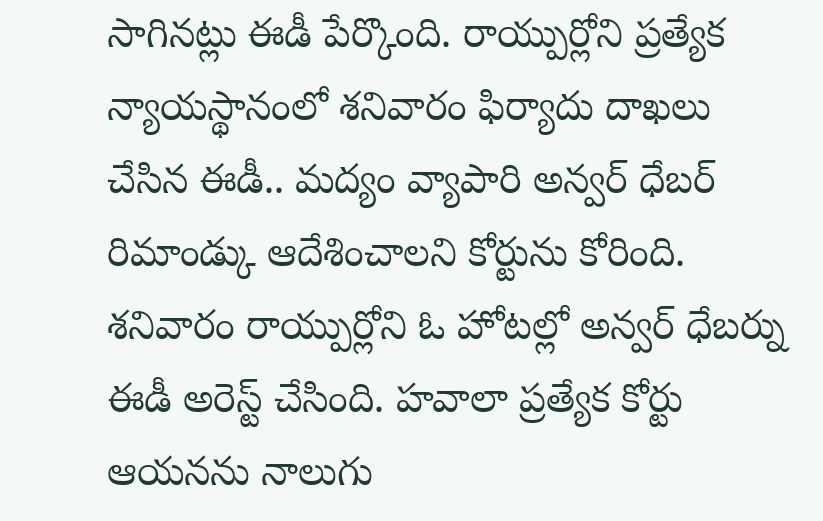సాగినట్లు ఈడీ పేర్కొంది. రాయ్పుర్లోని ప్రత్యేక న్యాయస్థానంలో శనివారం ఫిర్యాదు దాఖలు చేసిన ఈడీ.. మద్యం వ్యాపారి అన్వర్ ధేబర్ రిమాండ్కు ఆదేశించాలని కోర్టును కోరింది. శనివారం రాయ్పుర్లోని ఓ హోటల్లో అన్వర్ ధేబర్ను ఈడీ అరెస్ట్ చేసింది. హవాలా ప్రత్యేక కోర్టు ఆయనను నాలుగు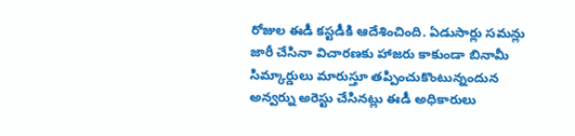రోజుల ఈడీ కస్టడీకి ఆదేశించింది. ఏడుసార్లు సమన్లు జారీ చేసినా విచారణకు హాజరు కాకుండా బినామీ సిమ్కార్డులు మారుస్తూ తప్పించుకొంటున్నందున అన్వర్ను అరెస్టు చేసినట్లు ఈడీ అధికారులు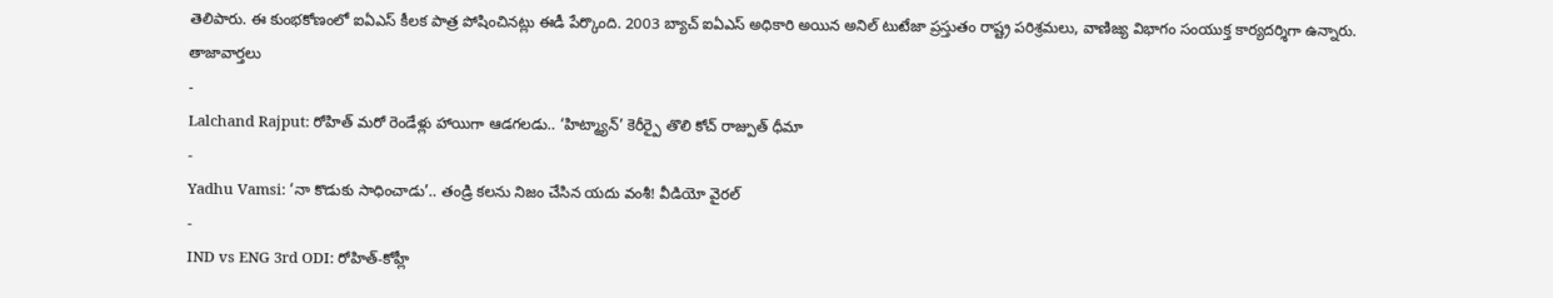తెలిపారు. ఈ కుంభకోణంలో ఐఏఎస్ కీలక పాత్ర పోషించినట్లు ఈడీ పేర్కొంది. 2003 బ్యాచ్ ఐఏఎస్ అధికారి అయిన అనిల్ టుటేజా ప్రస్తుతం రాష్ట్ర పరిశ్రమలు, వాణిజ్య విభాగం సంయుక్త కార్యదర్శిగా ఉన్నారు.
తాజావార్తలు
-
Lalchand Rajput: రోహిత్ మరో రెండేళ్లు హాయిగా ఆడగలడు.. ‘హిట్మ్యాన్’ కెరీర్పై తొలి కోచ్ రాజ్పుత్ ధీమా
-
Yadhu Vamsi: ‘నా కొడుకు సాధించాడు’.. తండ్రి కలను నిజం చేసిన యదు వంశీ! వీడియో వైరల్
-
IND vs ENG 3rd ODI: రోహిత్-కోహ్లీ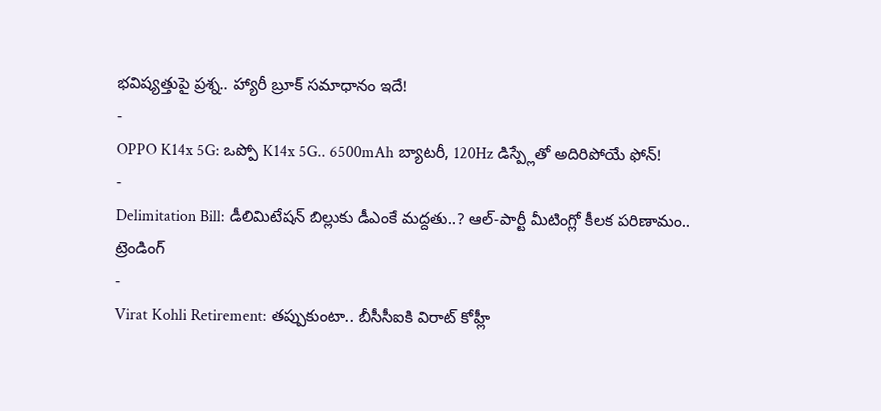భవిష్యత్తుపై ప్రశ్న.. హ్యారీ బ్రూక్ సమాధానం ఇదే!
-
OPPO K14x 5G: ఒప్పో K14x 5G.. 6500mAh బ్యాటరీ, 120Hz డిస్ప్లేతో అదిరిపోయే ఫోన్!
-
Delimitation Bill: డీలిమిటేషన్ బిల్లుకు డీఎంకే మద్దతు..? ఆల్-పార్టీ మీటింగ్లో కీలక పరిణామం..
ట్రెండింగ్
-
Virat Kohli Retirement: తప్పుకుంటా.. బీసీసీఐకి విరాట్ కోహ్లీ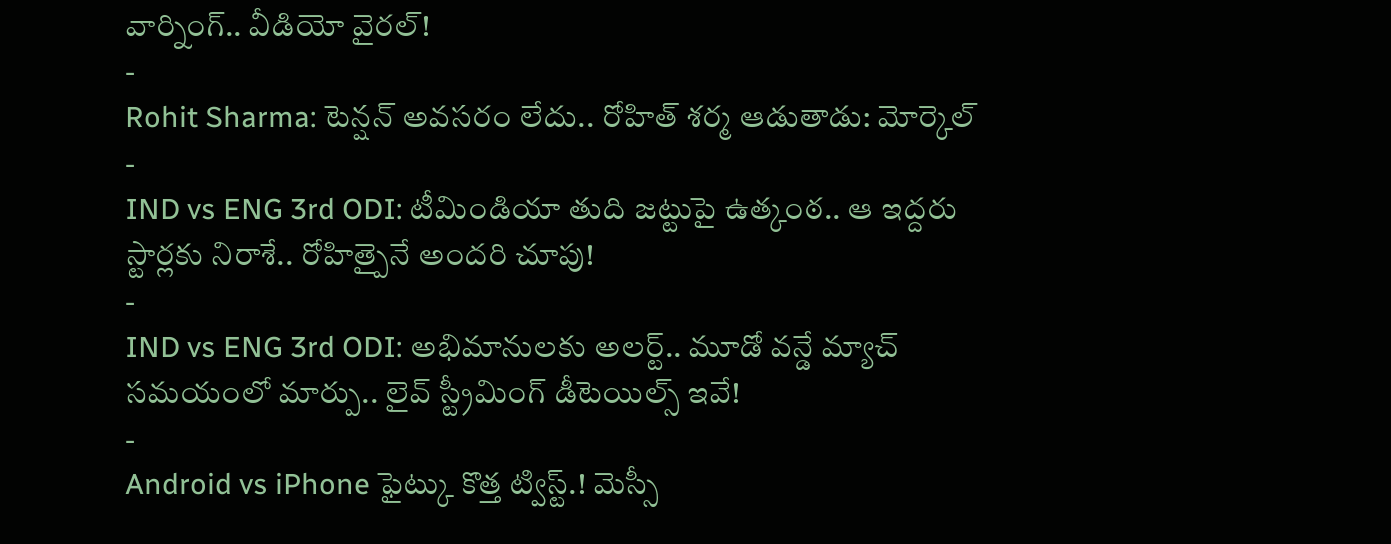వార్నింగ్.. వీడియో వైరల్!
-
Rohit Sharma: టెన్షన్ అవసరం లేదు.. రోహిత్ శర్మ ఆడుతాడు: మోర్కెల్
-
IND vs ENG 3rd ODI: టీమిండియా తుది జట్టుపై ఉత్కంఠ.. ఆ ఇద్దరు స్టార్లకు నిరాశే.. రోహిత్పైనే అందరి చూపు!
-
IND vs ENG 3rd ODI: అభిమానులకు అలర్ట్.. మూడో వన్డే మ్యాచ్ సమయంలో మార్పు.. లైవ్ స్ట్రీమింగ్ డీటెయిల్స్ ఇవే!
-
Android vs iPhone ఫైట్కు కొత్త ట్విస్ట్.! మెస్సీ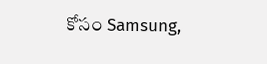కోసం Samsung,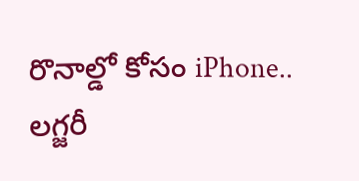రొనాల్డో కోసం iPhone.. లగ్జరీ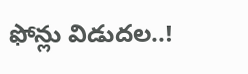ఫోన్లు విడుదల..!